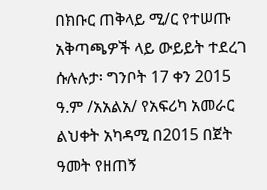በክቡር ጠቅላይ ሚ/ር የተሠጡ አቅጣጫዎች ላይ ውይይት ተደረገ
ሱሉሉታ፡ ግንቦት 17 ቀን 2015 ዓ.ም /አአልአ/ የአፍሪካ አመራር ልህቀት አካዳሚ በ2015 በጀት ዓመት የዘጠኝ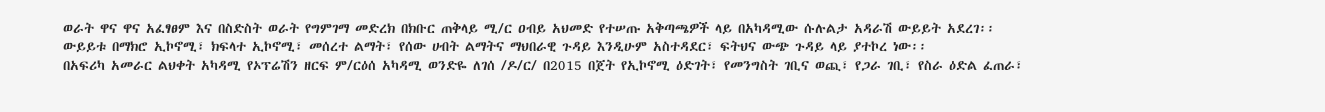ወራት ዋና ዋና አፈፃፀም እና በስድስት ወራት የግምገማ መድረክ በክቡር ጠቅላይ ሚ/ር ዐብይ አህመድ የተሠጡ አቅጣጫዎች ላይ በአካዳሚው ሱሉልታ አዳራሽ ውይይት አደረገ፡፡
ውይይቱ በማክሮ ኢኮኖሚ፣ ክፍላተ ኢኮኖሚ፣ መሰረተ ልማት፣ የሰው ሀብት ልማትና ማህበራዊ ጉዳይ እንዲሁም አስተዳደር፣ ፍትህና ውጭ ጉዳይ ላይ ያተኮረ ነው፡፡
በአፍሪካ አመራር ልህቀት አካዳሚ የኦፕሬሽን ዘርፍ ም/ርዕሰ አካዳሚ ወንድዬ ለገሰ /ዶ/ር/ በ2015 በጀት የኢኮኖሚ ዕድገት፣ የመንግስት ገቢና ወጪ፣ የጋራ ገቢ፣ የስራ ዕድል ፈጠራ፣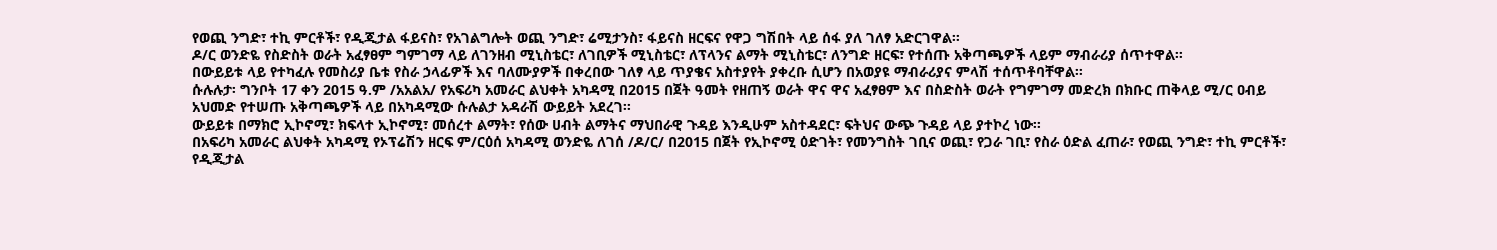የወጪ ንግድ፣ ተኪ ምርቶች፣ የዲጂታል ፋይናስ፣ የአገልግሎት ወጪ ንግድ፣ ሬሚታንስ፣ ፋይናስ ዘርፍና የዋጋ ግሽበት ላይ ሰፋ ያለ ገለፃ አድርገዋል፡፡
ዶ/ር ወንድዬ የስድስት ወራት አፈፃፀም ግምገማ ላይ ለገንዘብ ሚኒስቴር፣ ለገቢዎች ሚኒስቴር፣ ለፕላንና ልማት ሚኒስቴር፣ ለንግድ ዘርፍ፣ የተሰጡ አቅጣጫዎች ላይም ማብራሪያ ሰጥተዋል፡፡
በውይይቱ ላይ የተካፈሉ የመስሪያ ቤቱ የስራ ኃላፊዎች እና ባለሙያዎች በቀረበው ገለፃ ላይ ጥያቄና አስተያየት ያቀረቡ ሲሆን በአወያዩ ማብራሪያና ምላሽ ተሰጥቶባቸዋል፡፡
ሱሉሉታ፡ ግንቦት 17 ቀን 2015 ዓ.ም /አአልአ/ የአፍሪካ አመራር ልህቀት አካዳሚ በ2015 በጀት ዓመት የዘጠኝ ወራት ዋና ዋና አፈፃፀም እና በስድስት ወራት የግምገማ መድረክ በክቡር ጠቅላይ ሚ/ር ዐብይ አህመድ የተሠጡ አቅጣጫዎች ላይ በአካዳሚው ሱሉልታ አዳራሽ ውይይት አደረገ፡፡
ውይይቱ በማክሮ ኢኮኖሚ፣ ክፍላተ ኢኮኖሚ፣ መሰረተ ልማት፣ የሰው ሀብት ልማትና ማህበራዊ ጉዳይ እንዲሁም አስተዳደር፣ ፍትህና ውጭ ጉዳይ ላይ ያተኮረ ነው፡፡
በአፍሪካ አመራር ልህቀት አካዳሚ የኦፕሬሽን ዘርፍ ም/ርዕሰ አካዳሚ ወንድዬ ለገሰ /ዶ/ር/ በ2015 በጀት የኢኮኖሚ ዕድገት፣ የመንግስት ገቢና ወጪ፣ የጋራ ገቢ፣ የስራ ዕድል ፈጠራ፣ የወጪ ንግድ፣ ተኪ ምርቶች፣ የዲጂታል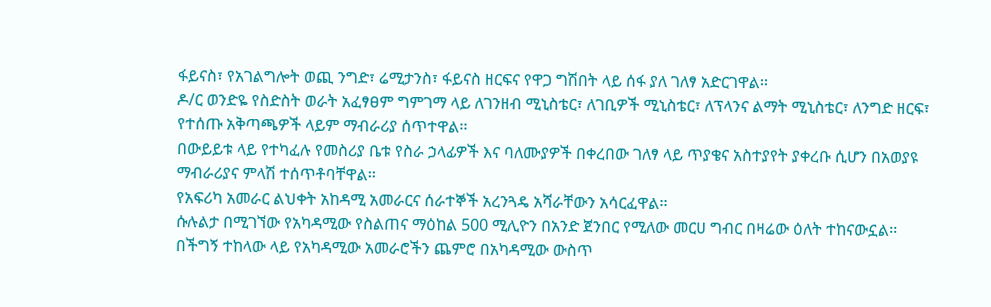ፋይናስ፣ የአገልግሎት ወጪ ንግድ፣ ሬሚታንስ፣ ፋይናስ ዘርፍና የዋጋ ግሽበት ላይ ሰፋ ያለ ገለፃ አድርገዋል፡፡
ዶ/ር ወንድዬ የስድስት ወራት አፈፃፀም ግምገማ ላይ ለገንዘብ ሚኒስቴር፣ ለገቢዎች ሚኒስቴር፣ ለፕላንና ልማት ሚኒስቴር፣ ለንግድ ዘርፍ፣ የተሰጡ አቅጣጫዎች ላይም ማብራሪያ ሰጥተዋል፡፡
በውይይቱ ላይ የተካፈሉ የመስሪያ ቤቱ የስራ ኃላፊዎች እና ባለሙያዎች በቀረበው ገለፃ ላይ ጥያቄና አስተያየት ያቀረቡ ሲሆን በአወያዩ ማብራሪያና ምላሽ ተሰጥቶባቸዋል፡፡
የአፍሪካ አመራር ልህቀት አከዳሚ አመራርና ሰራተኞች አረንጓዴ አሻራቸውን አሳርፈዋል፡፡
ሱሉልታ በሚገኘው የአካዳሚው የስልጠና ማዕከል 500 ሚሊዮን በአንድ ጀንበር የሚለው መርሀ ግብር በዛሬው ዕለት ተከናውኗል፡፡
በችግኝ ተከላው ላይ የአካዳሚው አመራሮችን ጨምሮ በአካዳሚው ውስጥ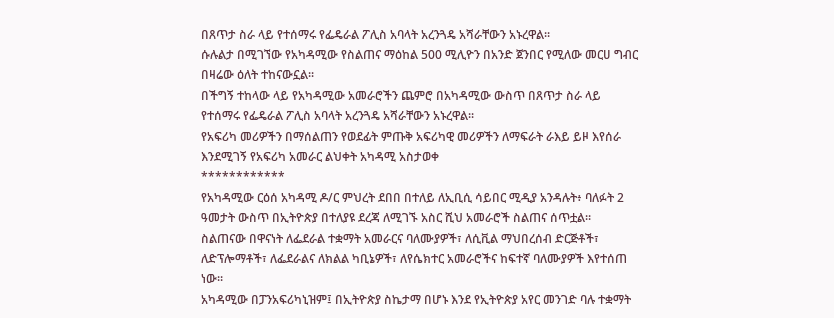በጸጥታ ስራ ላይ የተሰማሩ የፌዴራል ፖሊስ አባላት አረንጓዴ አሻራቸውን አኑረዋል፡፡
ሱሉልታ በሚገኘው የአካዳሚው የስልጠና ማዕከል 500 ሚሊዮን በአንድ ጀንበር የሚለው መርሀ ግብር በዛሬው ዕለት ተከናውኗል፡፡
በችግኝ ተከላው ላይ የአካዳሚው አመራሮችን ጨምሮ በአካዳሚው ውስጥ በጸጥታ ስራ ላይ የተሰማሩ የፌዴራል ፖሊስ አባላት አረንጓዴ አሻራቸውን አኑረዋል፡፡
የአፍሪካ መሪዎችን በማሰልጠን የወደፊት ምጡቅ አፍሪካዊ መሪዎችን ለማፍራት ራእይ ይዞ እየሰራ እንደሚገኝ የአፍሪካ አመራር ልህቀት አካዳሚ አስታወቀ
************
የአካዳሚው ርዕሰ አካዳሚ ዶ/ር ምህረት ደበበ በተለይ ለኢቢሲ ሳይበር ሚዲያ አንዳሉት፥ ባለፉት 2 ዓመታት ውስጥ በኢትዮጵያ በተለያዩ ደረጃ ለሚገኙ አስር ሺህ አመራሮች ስልጠና ሰጥቷል።
ስልጠናው በዋናነት ለፌደራል ተቋማት አመራርና ባለሙያዎች፣ ለሲቪል ማህበረሰብ ድርጅቶች፣ ለድፕሎማቶች፣ ለፌደራልና ለክልል ካቢኔዎች፣ ለየሴክተር አመራሮችና ከፍተኛ ባለሙያዎች እየተሰጠ ነው።
አካዳሚው በፓንአፍሪካኒዝም፤ በኢትዮጵያ ስኬታማ በሆኑ እንደ የኢትዮጵያ አየር መንገድ ባሉ ተቋማት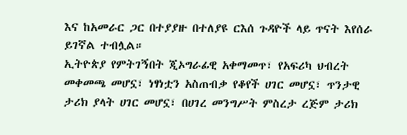እና ከአመራር ጋር በተያያዙ በተለያዩ ርእሰ ጉዳዮች ላይ ጥናት እየሰራ ይገኛል ተብሏል።
ኢትዮጵያ የምትገኝበት ጂኦግራፊዊ አቀማመጥ፣ የአፍሪካ ህብረት መቀመጫ መሆኗ፣ ነፃነቷን አስጠብቃ የቆየች ሀገር መሆኗ፣ ጥንታዊ ታሪክ ያላት ሀገር መሆኗ፣ በሀገረ መንግሥት ምስረታ ረጅም ታሪክ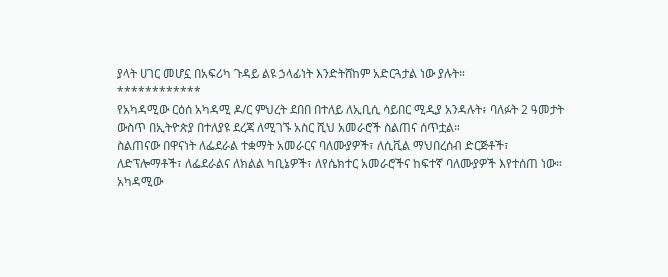ያላት ሀገር መሆኗ በአፍሪካ ጉዳይ ልዩ ኃላፊነት እንድትሸከም አድርጓታል ነው ያሉት።
************
የአካዳሚው ርዕሰ አካዳሚ ዶ/ር ምህረት ደበበ በተለይ ለኢቢሲ ሳይበር ሚዲያ አንዳሉት፥ ባለፉት 2 ዓመታት ውስጥ በኢትዮጵያ በተለያዩ ደረጃ ለሚገኙ አስር ሺህ አመራሮች ስልጠና ሰጥቷል።
ስልጠናው በዋናነት ለፌደራል ተቋማት አመራርና ባለሙያዎች፣ ለሲቪል ማህበረሰብ ድርጅቶች፣ ለድፕሎማቶች፣ ለፌደራልና ለክልል ካቢኔዎች፣ ለየሴክተር አመራሮችና ከፍተኛ ባለሙያዎች እየተሰጠ ነው።
አካዳሚው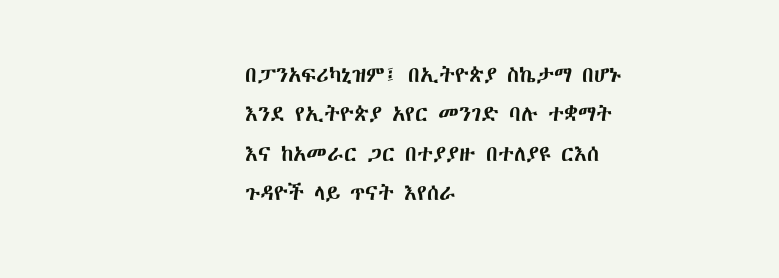በፓንአፍሪካኒዝም፤ በኢትዮጵያ ስኬታማ በሆኑ እንደ የኢትዮጵያ አየር መንገድ ባሉ ተቋማት እና ከአመራር ጋር በተያያዙ በተለያዩ ርእሰ ጉዳዮች ላይ ጥናት እየሰራ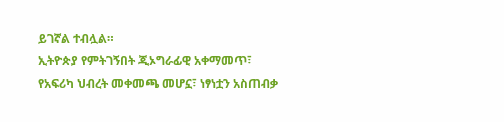ይገኛል ተብሏል።
ኢትዮጵያ የምትገኝበት ጂኦግራፊዊ አቀማመጥ፣ የአፍሪካ ህብረት መቀመጫ መሆኗ፣ ነፃነቷን አስጠብቃ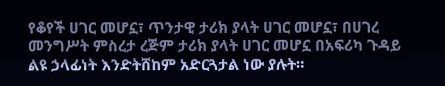የቆየች ሀገር መሆኗ፣ ጥንታዊ ታሪክ ያላት ሀገር መሆኗ፣ በሀገረ መንግሥት ምስረታ ረጅም ታሪክ ያላት ሀገር መሆኗ በአፍሪካ ጉዳይ ልዩ ኃላፊነት እንድትሸከም አድርጓታል ነው ያሉት።